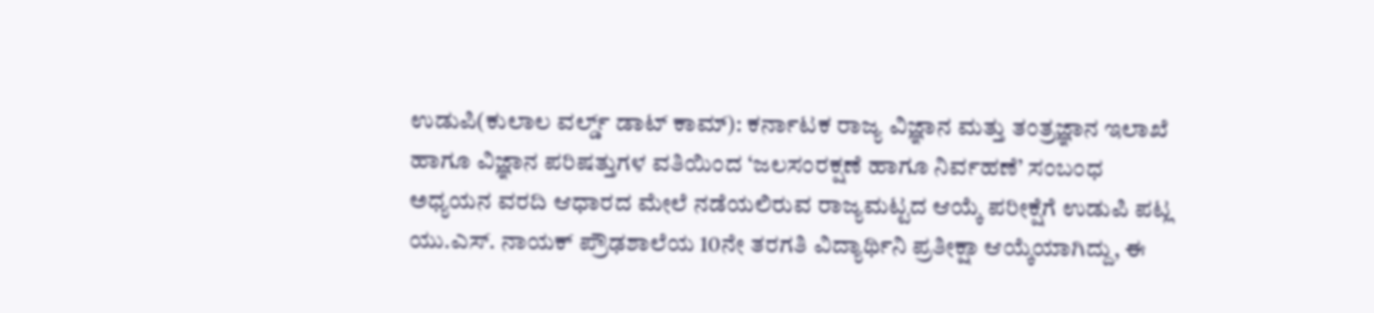ಉಡುಪಿ(ಕುಲಾಲ ವರ್ಲ್ಡ್ ಡಾಟ್ ಕಾಮ್): ಕರ್ನಾಟಕ ರಾಜ್ಯ ವಿಜ್ಞಾನ ಮತ್ತು ತಂತ್ರಜ್ಞಾನ ಇಲಾಖೆ ಹಾಗೂ ವಿಜ್ಞಾನ ಪರಿಷತ್ತುಗಳ ವತಿಯಿಂದ ‘ಜಲಸಂರಕ್ಷಣೆ ಹಾಗೂ ನಿರ್ವಹಣೆ’ ಸಂಬಂಧ ಅಧ್ಯಯನ ವರದಿ ಆಧಾರದ ಮೇಲೆ ನಡೆಯಲಿರುವ ರಾಜ್ಯಮಟ್ಟದ ಆಯ್ಕೆ ಪರೀಕ್ಷೆಗೆ ಉಡುಪಿ ಪಟ್ಲ ಯು.ಎಸ್. ನಾಯಕ್ ಪ್ರೌಢಶಾಲೆಯ 10ನೇ ತರಗತಿ ವಿದ್ಯಾರ್ಥಿನಿ ಪ್ರತೀಕ್ಷಾ ಆಯ್ಕೆಯಾಗಿದ್ದು, ಈ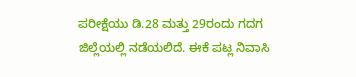ಪರೀಕ್ಷೆಯು ಡಿ.28 ಮತ್ತು 29ರಂದು ಗದಗ ಜಿಲ್ಲೆಯಲ್ಲಿ ನಡೆಯಲಿದೆ. ಈಕೆ ಪಟ್ಲ ನಿವಾಸಿ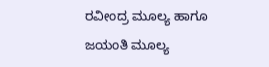ರವೀಂದ್ರ ಮೂಲ್ಯ ಹಾಗೂ ಜಯಂತಿ ಮೂಲ್ಯ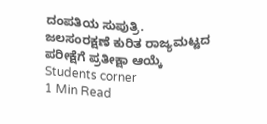ದಂಪತಿಯ ಸುಪುತ್ರಿ.
ಜಲಸಂರಕ್ಷಣೆ ಕುರಿತ ರಾಜ್ಯಮಟ್ಟದ ಪರೀಕ್ಷೆಗೆ ಪ್ರತೀಕ್ಷಾ ಆಯ್ಕೆ
Students corner
1 Min Read